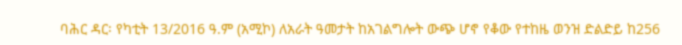ባሕር ዳር፡ የካቲት 13/2016 ዓ.ም (አሚኮ) ለአራት ዓመታት ከአገልግሎት ውጭ ሆኖ የቆው የተከዜ ወንዝ ድልድይ ከ256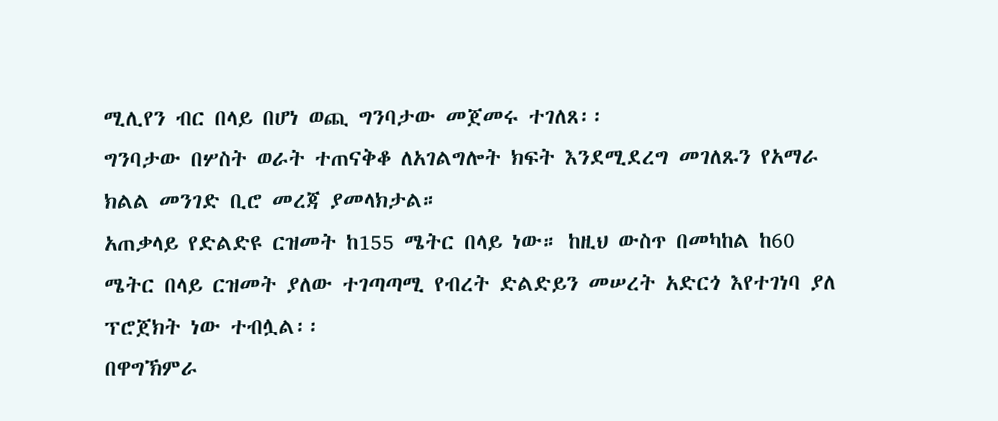ሚሊየን ብር በላይ በሆነ ወጪ ግንባታው መጀመሩ ተገለጸ፡፡
ግንባታው በሦስት ወራት ተጠናቅቆ ለአገልግሎት ክፍት እንደሚደረግ መገለጹን የአማራ ክልል መንገድ ቢሮ መረጃ ያመላክታል።
አጠቃላይ የድልድዩ ርዝመት ከ155 ሜትር በላይ ነው። ከዚህ ውስጥ በመካከል ከ60 ሜትር በላይ ርዝመት ያለው ተገጣጣሚ የብረት ድልድይን መሠረት አድርጎ እየተገነባ ያለ ፕሮጀክት ነው ተብሏል፡፡
በዋግኽምራ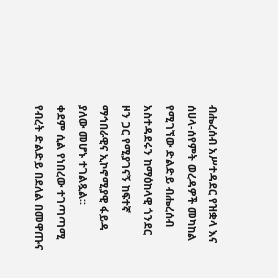ብሔረሰብ አሥተዳደር የዝቋላ እና ሰሀላ-ሰየምት ወረዳዎች መካከል የሚገኘው ድልድይ ብሔረሰብ አስተዳደሩን ከማዕከላዊ ጎንደር ዞን ጋር የሚያገናኝ ከፍተኛ ማኅበራዊና ኢኮኖሚያዊ ፋይዳ ያለው መሆኑ ተገልጿል፡፡
ቀደም ሲል የነበረው ተገጣጣሚ የብረት ድልድይ በደለል በመዋጡና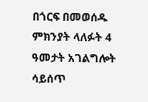በጎርፍ በመወሰዱ ምክንያት ላለፉት 4 ዓመታት አገልግሎት ሳይሰጥ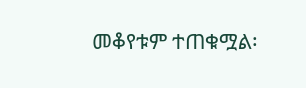መቆየቱም ተጠቁሟል፡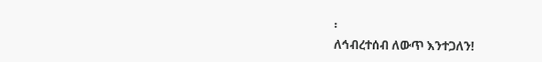፡
ለኅብረተሰብ ለውጥ እንተጋለን!